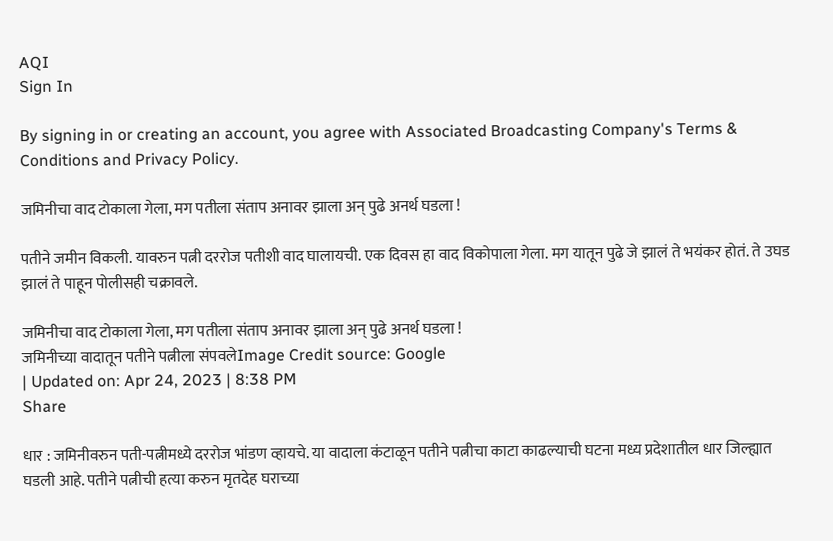AQI
Sign In

By signing in or creating an account, you agree with Associated Broadcasting Company's Terms & Conditions and Privacy Policy.

जमिनीचा वाद टोकाला गेला, मग पतीला संताप अनावर झाला अन् पुढे अनर्थ घडला !

पतीने जमीन विकली. यावरुन पत्नी दररोज पतीशी वाद घालायची. एक दिवस हा वाद विकोपाला गेला. मग यातून पुढे जे झालं ते भयंकर होतं. ते उघड झालं ते पाहून पोलीसही चक्रावले.

जमिनीचा वाद टोकाला गेला, मग पतीला संताप अनावर झाला अन् पुढे अनर्थ घडला !
जमिनीच्या वादातून पतीने पत्नीला संपवलेImage Credit source: Google
| Updated on: Apr 24, 2023 | 8:38 PM
Share

धार : जमिनीवरुन पती-पत्नीमध्ये दररोज भांडण व्हायचे. या वादाला कंटाळून पतीने पत्नीचा काटा काढल्याची घटना मध्य प्रदेशातील धार जिल्ह्यात घडली आहे. पतीने पत्नीची हत्या करुन मृतदेह घराच्या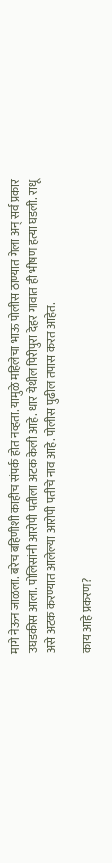मागे नेऊन जाळला. बरेच बहिणीशी काहीच संपर्क होत नव्हता. यामुळे महिलेचा भाऊ पोलीस ठाण्यात गेला अन् सर्व प्रकार उघडकीस आला. पोलिसांनी आरोपी पतीला अटक केली आहे. धार येथील पिरीपुरा देहर गावात ही भीषण हत्या घडली. राधू असे अटक करण्यात आलेल्या आरोपी पतीचे नाव आहे. पोलीस पुढील तपास करत आहेत.

काय आहे प्रकरण?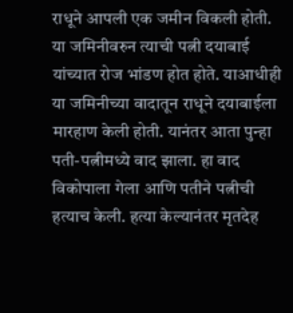राधूने आपली एक जमीन विकली होती. या जमिनीवरुन त्याची पत्नी दयाबाई यांच्यात रोज भांडण होत होते. याआधीही या जमिनीच्या वादातून राधूने दयाबाईला मारहाण केली होती. यानंतर आता पुन्हा पती-पत्नीमध्ये वाद झाला. हा वाद विकोपाला गेला आणि पतीने पत्नीची हत्याच केली. हत्या केल्यानंतर मृतदेह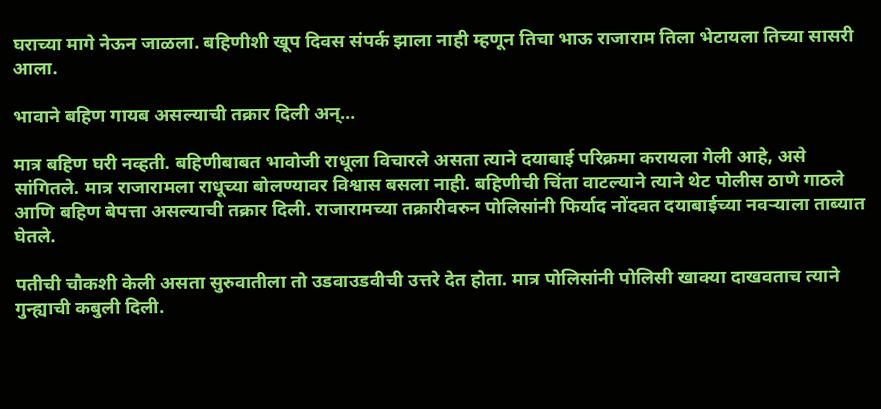घराच्या मागे नेऊन जाळला. बहिणीशी खूप दिवस संपर्क झाला नाही म्हणून तिचा भाऊ राजाराम तिला भेटायला तिच्या सासरी आला.

भावाने बहिण गायब असल्याची तक्रार दिली अन्…

मात्र बहिण घरी नव्हती. बहिणीबाबत भावोजी राधूला विचारले असता त्याने दयाबाई परिक्रमा करायला गेली आहे, असे सांगितले. मात्र राजारामला राधूच्या बोलण्यावर विश्वास बसला नाही. बहिणीची चिंता वाटल्याने त्याने थेट पोलीस ठाणे गाठले आणि बहिण बेपत्ता असल्याची तक्रार दिली. राजारामच्या तक्रारीवरुन पोलिसांनी फिर्याद नोंदवत दयाबाईच्या नवऱ्याला ताब्यात घेतले.

पतीची चौकशी केली असता सुरुवातीला तो उडवाउडवीची उत्तरे देत होता. मात्र पोलिसांनी पोलिसी खाक्या दाखवताच त्याने गुन्ह्याची कबुली दिली.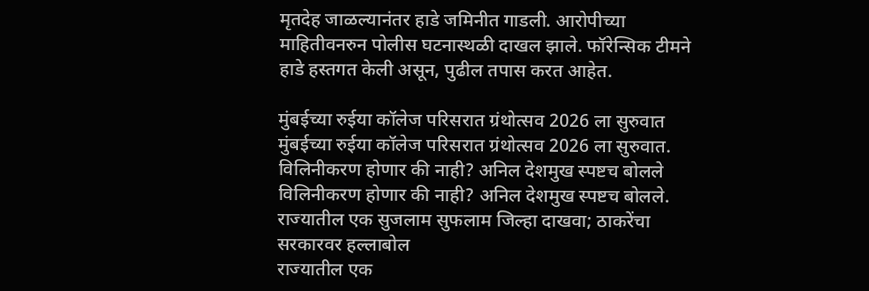मृतदेह जाळल्यानंतर हाडे जमिनीत गाडली. आरोपीच्या माहितीवनरुन पोलीस घटनास्थळी दाखल झाले. फॉरेन्सिक टीमने हाडे हस्तगत केली असून, पुढील तपास करत आहेत.

मुंबईच्या रुईया कॉलेज परिसरात ग्रंथोत्सव 2026 ला सुरुवात
मुंबईच्या रुईया कॉलेज परिसरात ग्रंथोत्सव 2026 ला सुरुवात.
विलिनीकरण होणार की नाही? अनिल देशमुख स्पष्टच बोलले
विलिनीकरण होणार की नाही? अनिल देशमुख स्पष्टच बोलले.
राज्यातील एक सुजलाम सुफलाम जिल्हा दाखवा; ठाकरेंचा सरकारवर हल्लाबोल
राज्यातील एक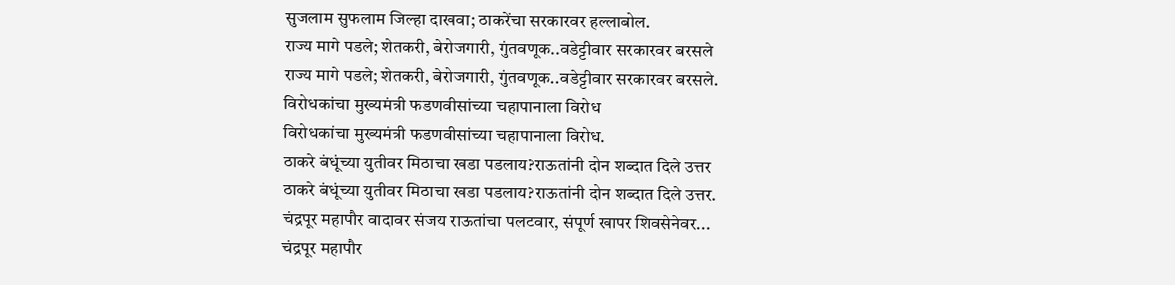सुजलाम सुफलाम जिल्हा दाखवा; ठाकरेंचा सरकारवर हल्लाबोल.
राज्य मागे पडले; शेतकरी, बेरोजगारी, गुंतवणूक..वडेट्टीवार सरकारवर बरसले
राज्य मागे पडले; शेतकरी, बेरोजगारी, गुंतवणूक..वडेट्टीवार सरकारवर बरसले.
विरोधकांचा मुख्यमंत्री फडणवीसांच्या चहापानाला विरोध
विरोधकांचा मुख्यमंत्री फडणवीसांच्या चहापानाला विरोध.
ठाकरे बंधूंच्या युतीवर मिठाचा खडा पडलाय?राऊतांनी दोन शब्दात दिले उत्तर
ठाकरे बंधूंच्या युतीवर मिठाचा खडा पडलाय?राऊतांनी दोन शब्दात दिले उत्तर.
चंद्रपूर महापौर वादावर संजय राऊतांचा पलटवार, संपूर्ण खापर शिवसेनेवर...
चंद्रपूर महापौर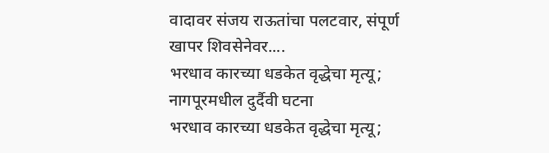वादावर संजय राऊतांचा पलटवार, संपूर्ण खापर शिवसेनेवर....
भरधाव कारच्या धडकेत वृद्धेचा मृत्यू; नागपूरमधील दुर्दैवी घटना
भरधाव कारच्या धडकेत वृद्धेचा मृत्यू;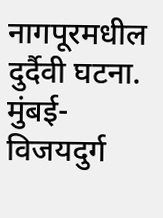नागपूरमधील दुर्दैवी घटना.
मुंबई-विजयदुर्ग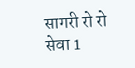सागरी रो रो सेवा 1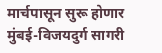मार्चपासून सुरू होणार
मुंबई-विजयदुर्ग सागरी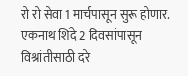रो रो सेवा 1 मार्चपासून सुरू होणार.
एकनाथ शिंदे 2 दिवसांपासून विश्रांतीसाठी दरे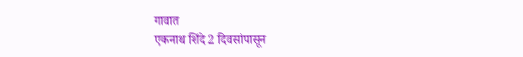गावात
एकनाथ शिंदे 2 दिवसांपासून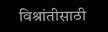विश्रांतीसाठी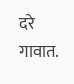दरे गावात.